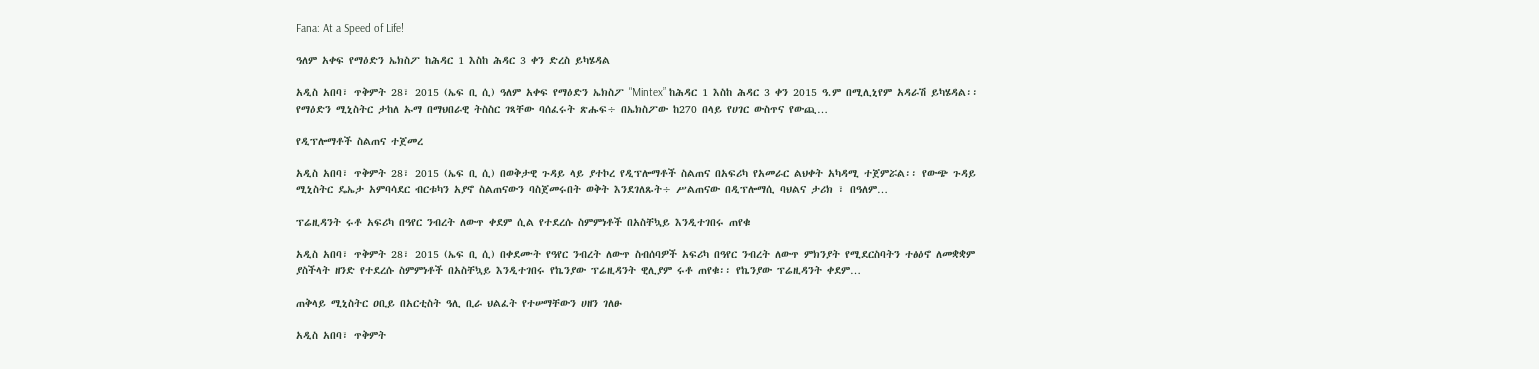Fana: At a Speed of Life!

ዓለም አቀፍ የማዕድን ኤክስፖ ከሕዳር 1 እስከ ሕዳር 3 ቀን ድረስ ይካሄዳል

አዲስ አበባ፣ ጥቅምት 28፣ 2015 (ኤፍ ቢ ሲ) ዓለም አቀፍ የማዕድን ኤክስፖ "Mintex” ከሕዳር 1 እስከ ሕዳር 3 ቀን 2015 ዓ.ም በሚሊኒየም አዳራሽ ይካሄዳል፡፡ የማዕድን ሚኒስትር ታከለ ኡማ በማህበራዊ ትስስር ገጻቸው ባሰፈሩት ጽሑፍ÷ በኤክስፖው ከ270 በላይ የሀገር ውስጥና የውጪ…

የዲፕሎማቶች ስልጠና ተጀመረ

አዲስ አበባ፣ ጥቅምት 28፣ 2015 (ኤፍ ቢ ሲ) በወቅታዊ ጉዳይ ላይ ያተኮረ የዲፕሎማቶች ስልጠና በአፍሪካ የአመራር ልህቀት አካዳሚ ተጀምሯል፡፡ የውጭ ጉዳይ ሚኒስትር ዴኤታ አምባሳደር ብርቱካን አያኖ ስልጠናውን ባስጀመሩበት ወቅት እንደገለጹት÷ ሥልጠናው በዲፕሎማሲ ባህልና ታሪክ ፣ በዓለም…

ፕሬዚዳንት ሩቶ አፍሪካ በዓየር ንብረት ለውጥ ቀደም ሲል የተደረሱ ስምምነቶች በአስቸኳይ እንዲተገበሩ ጠየቁ

አዲስ አበባ፣ ጥቅምት 28፣ 2015 (ኤፍ ቢ ሲ) በቀደሙት የዓየር ንብረት ለውጥ ስብሰባዎች አፍሪካ በዓየር ንብረት ለውጥ ምክንያት የሚደርስባትን ተፅዕኖ ለመቋቋም ያስችላት ዘንድ የተደረሱ ስምምነቶች በአስቸኳይ እንዲተገበሩ የኬንያው ፕሬዚዳንት ዊሊያም ሩቶ ጠየቁ፡፡ የኬንያው ፕሬዚዳንት ቀደም…

ጠቅላይ ሚኒስትር ዐቢይ በአርቲስት ዓሊ ቢራ ህልፈት የተሠማቸውን ሀዘን ገለፁ

አዲስ አበባ፣ ጥቅምት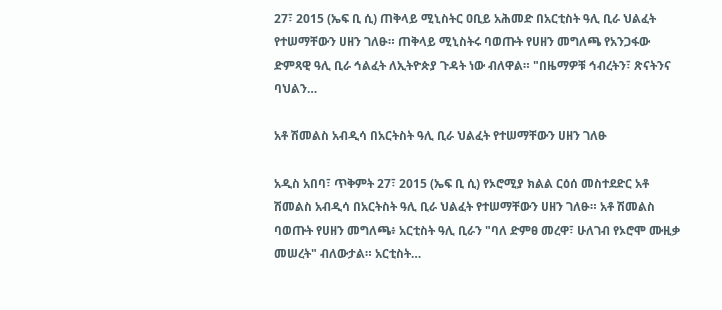27፣ 2015 (ኤፍ ቢ ሲ) ጠቅላይ ሚኒስትር ዐቢይ አሕመድ በአርቲስት ዓሊ ቢራ ህልፈት የተሠማቸውን ሀዘን ገለፁ። ጠቅላይ ሚኒስትሩ ባወጡት የሀዘን መግለጫ የአንጋፋው ድምጻዊ ዓሊ ቢራ ኅልፈት ለኢትዮጵያ ጉዳት ነው ብለዋል። "በዜማዎቹ ኅብረትን፣ ጽናትንና ባህልን…

አቶ ሽመልስ አብዲሳ በአርትስት ዓሊ ቢራ ህልፈት የተሠማቸውን ሀዘን ገለፁ

አዲስ አበባ፣ ጥቅምት 27፣ 2015 (ኤፍ ቢ ሲ) የኦሮሚያ ክልል ርዕሰ መስተደድር አቶ ሽመልስ አብዲሳ በአርትስት ዓሊ ቢራ ህልፈት የተሠማቸውን ሀዘን ገለፁ። አቶ ሽመልስ ባወጡት የሀዘን መግለጫ፥ አርቲስት ዓሊ ቢራን "ባለ ድምፀ መረዋ፣ ሁለገብ የኦሮሞ ሙዚቃ መሠረት" ብለውታል። አርቲስት…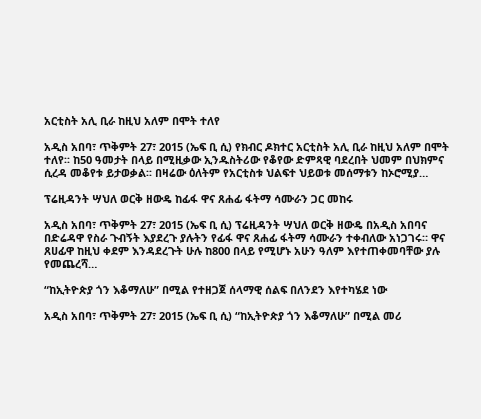አርቲስት አሊ ቢራ ከዚህ አለም በሞት ተለየ

አዲስ አበባ፣ ጥቅምት 27፣ 2015 (ኤፍ ቢ ሲ) የክብር ዶክተር አርቲስት አሊ ቢራ ከዚህ አለም በሞት ተለየ፡፡ ከ50 ዓመታት በላይ በሚዚቃው ኢንዱስትሪው የቆየው ድምጻዊ ባደረበት ህመም በህክምና ሲረዳ መቆየቱ ይታወቃል፡፡ በዛሬው ዕለትም የአርቲስቱ ህልፍተ ህይወቱ መሰማቱን ከኦሮሚያ…

ፕሬዚዳንት ሣህለ ወርቅ ዘውዴ ከፊፋ ዋና ጸሐፊ ፋትማ ሳሙራን ጋር መከሩ

አዲስ አበባ፣ ጥቅምት 27፣ 2015 (ኤፍ ቢ ሲ) ፕሬዚዳንት ሣህለ ወርቅ ዘውዴ በአዲስ አበባና በድሬዳዋ የስራ ጉብኝት እያደረጉ ያሉትን የፊፋ ዋና ጸሐፊ ፋትማ ሳሙራን ተቀብለው አነጋገሩ። ዋና ጸሀፊዋ ከዚህ ቀደም እንዳደረጉት ሁሉ ከ800 በላይ የሚሆኑ አሁን ዓለም እየተጠቀመባቸው ያሉ የመጨረሻ…

“ከኢትዮጵያ ጎን እቆማለሁ” በሚል የተዘጋጀ ሰላማዊ ሰልፍ በለንደን እየተካሄደ ነው

አዲስ አበባ፣ ጥቅምት 27፣ 2015 (ኤፍ ቢ ሲ) “ከኢትዮጵያ ጎን እቆማለሁ” በሚል መሪ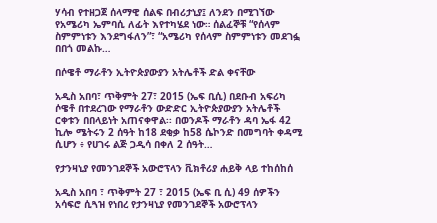ሃሳብ የተዘጋጀ ሰላማዊ ሰልፍ በብሪታኒያ፤ ለንደን በሚገኘው የአሜሪካ ኤምባሲ ለፊት እየተካሄደ ነው። ሰልፈኞቹ “የሰላም ስምምነቱን እንደግፋለን”፣ “አሜሪካ የሰላም ስምምነቱን መደገፏ በበጎ መልኩ…

በሶዌቶ ማራቶን ኢትዮጵያውያን አትሌቶች ድል ቀናቸው

አዲስ አበባ፣ ጥቅምት 27፣ 2015 (ኤፍ ቢሲ) በደቡብ አፍሪካ ሶዌቶ በተደረገው የማራቶን ውድድር ኢትዮጵያውያን አትሌቶች ርቀቱን በበላይነት አጠናቀዋል፡፡ በወንዶች ማራቶን ዳባ ኤፋ 42 ኪሎ ሜትሩን 2 ሰዓት ከ18 ደቂቃ ከ58 ሴኮንድ በመግባት ቀዳሚ ሲሆን ፥ የሀገሩ ልጅ ጋዲሳ በቀለ 2 ሰዓት…

የታንዛኒያ የመንገደኞች አውሮፕላን ቪክቶሪያ ሐይቅ ላይ ተከሰከሰ

አዲስ አበባ ፣ ጥቅምት 27 ፣ 2015 (ኤፍ ቢ ሲ) 49 ሰዎችን አሳፍሮ ሲጓዝ የነበረ የታንዛኒያ የመንገደኞች አውሮፕላን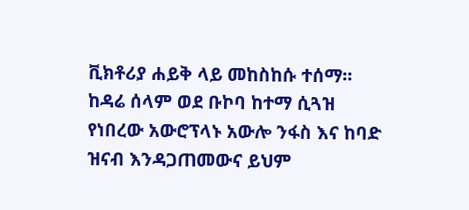ቪክቶሪያ ሐይቅ ላይ መከስከሱ ተሰማ፡፡ ከዳሬ ሰላም ወደ ቡኮባ ከተማ ሲጓዝ የነበረው አውሮፕላኑ አውሎ ንፋስ እና ከባድ ዝናብ እንዳጋጠመውና ይህም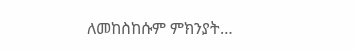ለመከስከሱም ምክንያት…